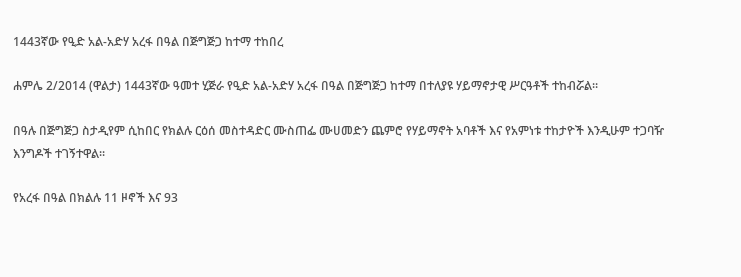1443ኛው የዒድ አል-አድሃ አረፋ በዓል በጅግጅጋ ከተማ ተከበረ

ሐምሌ 2/2014 (ዋልታ) 1443ኛው ዓመተ ሂጅራ የዒድ አል-አድሃ አረፋ በዓል በጅግጅጋ ከተማ በተለያዩ ሃይማኖታዊ ሥርዓቶች ተከብሯል።

በዓሉ በጅግጅጋ ስታዲየም ሲከበር የክልሉ ርዕሰ መስተዳድር ሙስጠፌ ሙሀመድን ጨምሮ የሃይማኖት አባቶች እና የአምነቱ ተከታዮች እንዲሁም ተጋባዥ እንግዶች ተገኝተዋል፡፡

የአረፋ በዓል በክልሉ 11 ዞኖች እና 93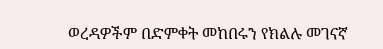ወረዳዎችም በድምቀት መከበሩን የክልሉ መገናኛ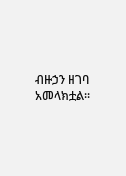ብዙኃን ዘገባ አመላክቷል፡፡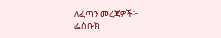ለፈጣን መረጃዎች፦
ፌስቡክ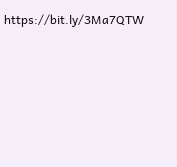https://bit.ly/3Ma7QTW